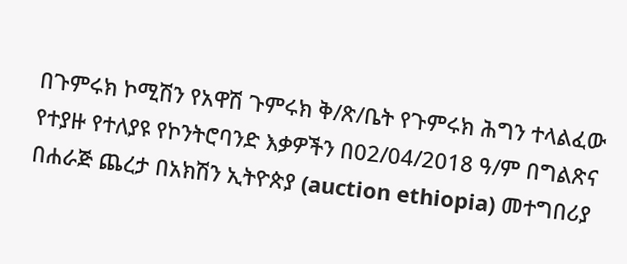በጉምሩክ ኮሚሽን የአዋሽ ጉምሩክ ቅ/ጽ/ቤት የጉምሩክ ሕግን ተላልፈው የተያዙ የተለያዩ የኮንትሮባንድ እቃዎችን በ02/04/2018 ዓ/ም በግልጽና በሐራጅ ጨረታ በአክሽን ኢትዮጵያ (auction ethiopia) መተግበሪያ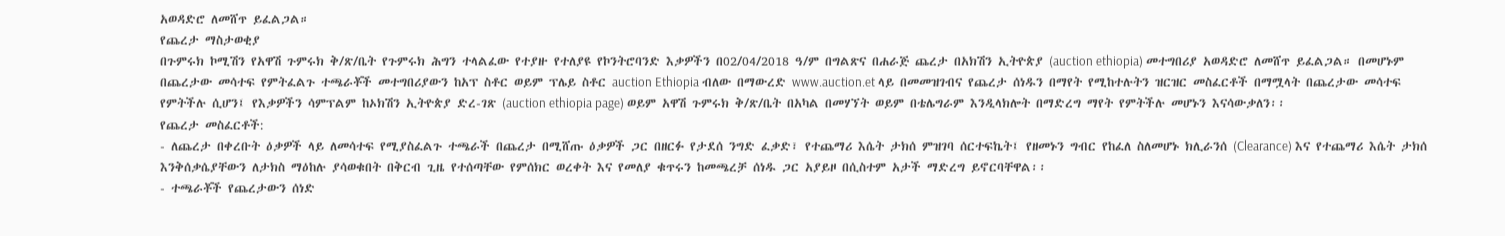አወዳድሮ ለመሸጥ ይፈልጋል።
የጨረታ ማስታወቂያ
በጉምሩክ ኮሚሽን የአዋሽ ጉምሩክ ቅ/ጽ/ቤት የጉምሩክ ሕግን ተላልፈው የተያዙ የተለያዩ የኮንትሮባንድ እቃዎችን በ02/04/2018 ዓ/ም በግልጽና በሐራጅ ጨረታ በአክሽን ኢትዮጵያ (auction ethiopia) መተግበሪያ አወዳድሮ ለመሸጥ ይፈልጋል። በመሆኑም በጨረታው መሳተፍ የምትፈልጉ ተጫራቾች መተግበሪያውን ከአፕ ስቶር ወይም ፕሌይ ስቶር auction Ethiopia ብለው በማውረድ www.auction.et ላይ በመመዝገብና የጨረታ ሰነዱን በማየት የሚከተሉትን ዝርዝር መስፈርቶች በማሟላት በጨረታው መሳተፍ የምትችሉ ሲሆን፤ የእቃዎችን ሳምፕልም ከኦክሽን ኢትዮጵያ ድረ-ገጽ (auction ethiopia page) ወይም አዋሽ ጉምሩክ ቅ/ጽ/ቤት በአካል በመሃኘት ወይም በቴሌግራም እንዲላክሎት በማድረግ ማየት የምትችሉ መሆኑን እናሳውቃለን፡፡
የጨረታ መስፈርቶች:
- ለጨረታ በቀረቡት ዕቃዎች ላይ ለመሳተፍ የሚያስፈልጉ ተጫራች በጨረታ በሚሸጡ ዕቃዎች ጋር በዘርፉ የታደሰ ንግድ ፈቃድ፣ የተጨማሪ እሴት ታክሰ ምዝገባ ሰርተፍኬት፤ የዘመኑን ግብር የከፈለ ስለመሆኑ ክሊራንሰ (Clearance) እና የተጨማሪ እሴት ታክሰ እንቅሰቃሴያቸውን ለታክስ ማዕከሉ ያሳወቁበት በቅርብ ጊዜ የተሰጣቸው የምሰክር ወረቀት እና የመለያ ቁጥሩን ከመጫረቻ ሰነዱ ጋር አያይዞ በሲስተም አታች ማድረግ ይኖርባቸዋል፡፡
- ተጫራቾች የጨረታውን ሰነድ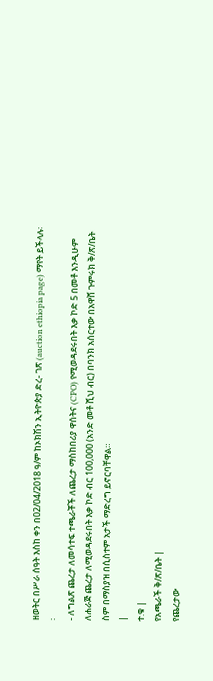ዘወትር በሥራ ሰዓት እስከ ቀን በ02/04/2018 ዓ/ም ከኦክሽን ኢትዮጵያ ድረ- ገጽ (auction ethiopia page) ማየት ይችላሉ፡፡
- ለግልጽ ጨረታ ለመሳተፍ ተጫራቾች ለጨረታ ማስከበሪያ ዋሰትና (CPO) የሚወዳደሩበት እቃ ኮድ 5 በመቶ እንዲሁም ለሐራጅ ጨረታ ለሚወዳደሩበት እቃ ኮድ ብር 100,000 (አንድ መቶ ሺህ ብር) በባንክ አሰርተው በአዋሸ ጉምሩክ ቅ/ጽ/ቤት ስም በማስያዝ በሲስተም አታች ማድረግ ይኖርባቸዋል።
|
ተ.ቁ |
የአጫራች ቅ/ጽ/ቤት |
የጨረታው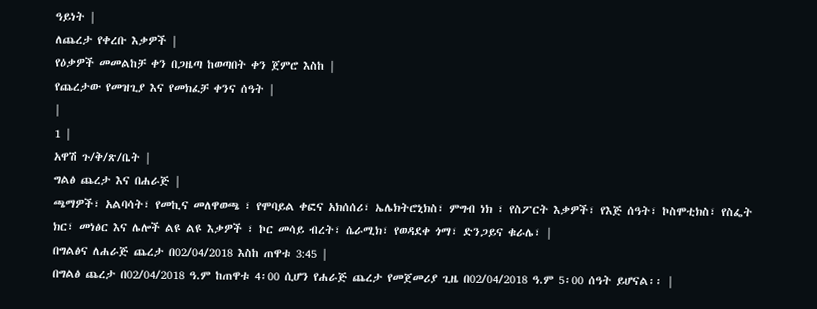ዓይነት |
ለጨረታ የቀረቡ እቃዎች |
የዕቃዎች መመልከቻ ቀን በጋዜጣ ከወጣበት ቀን ጀምሮ እስከ |
የጨረታው የመዝጊያ እና የመክፈቻ ቀንና ሰዓት |
|
1 |
አዋሽ ጉ/ቅ/ጽ/ቤት |
ግልፅ ጨረታ እና በሐራጅ |
ጫማዎች፣ አልባሳት፣ የመኪና መለዋወጫ ፣ የሞባይል ቀፎና አክሰሰሪ፣ ኤሌክትሮኒክስ፣ ምግብ ነክ ፣ የስፖርት እቃዎች፣ የእጅ ሰዓት፣ ኮስሞቲክስ፣ የስፌት ክር፣ መነፅር እና ሌሎች ልዩ ልዩ እቃዎች ፣ ኮር መሳይ ብረት፣ ሴራሚክ፣ የወዳደቀ ጎማ፣ ድንጋይና ቁራሌ፣ |
በግልፅና ለሐራጅ ጨረታ በ02/04/2018 እስከ ጠዋቱ 3:45 |
በግልፅ ጨረታ በ02/04/2018 ዓ.ም ከጠዋቱ 4፡00 ሲሆን የሐራጅ ጨረታ የመጀመሪያ ጊዜ በ02/04/2018 ዓ.ም 5፡00 ሰዓት ይሆናል፡፡ |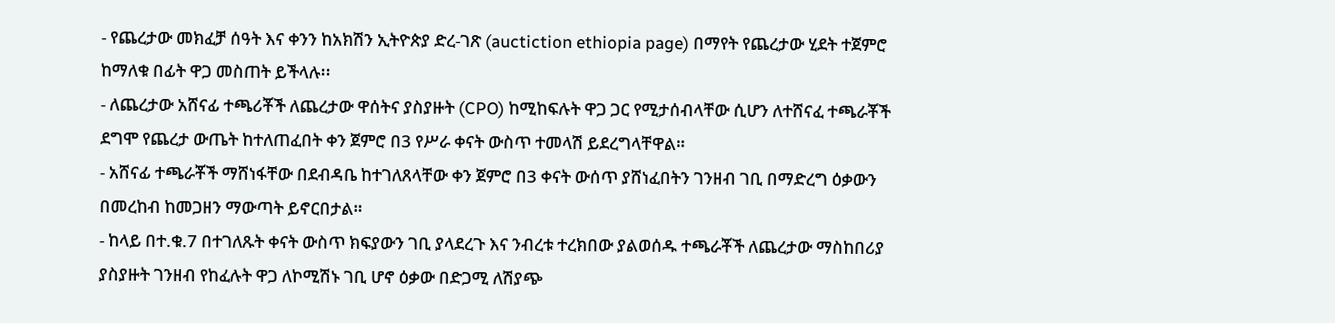- የጨረታው መክፈቻ ሰዓት እና ቀንን ከአክሽን ኢትዮጵያ ድረ-ገጽ (auctiction ethiopia page) በማየት የጨረታው ሂደት ተጀምሮ ከማለቁ በፊት ዋጋ መስጠት ይችላሉ፡፡
- ለጨረታው አሸናፊ ተጫሪቾች ለጨረታው ዋሰትና ያስያዙት (CPO) ከሚከፍሉት ዋጋ ጋር የሚታሰብላቸው ሲሆን ለተሸናፈ ተጫራቾች ደግሞ የጨረታ ውጤት ከተለጠፈበት ቀን ጀምሮ በ3 የሥራ ቀናት ውስጥ ተመላሽ ይደረግላቸዋል።
- አሸናፊ ተጫራቾች ማሸነፋቸው በደብዳቤ ከተገለጸላቸው ቀን ጀምሮ በ3 ቀናት ውሰጥ ያሸነፈበትን ገንዘብ ገቢ በማድረግ ዕቃውን በመረከብ ከመጋዘን ማውጣት ይኖርበታል።
- ከላይ በተ.ቁ.7 በተገለጹት ቀናት ውስጥ ክፍያውን ገቢ ያላደረጉ እና ንብረቱ ተረክበው ያልወሰዱ ተጫራቾች ለጨረታው ማስከበሪያ ያስያዙት ገንዘብ የከፈሉት ዋጋ ለኮሚሽኑ ገቢ ሆኖ ዕቃው በድጋሚ ለሽያጭ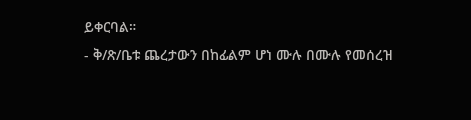ይቀርባል።
- ቅ/ጽ/ቤቱ ጨረታውን በከፊልም ሆነ ሙሉ በሙሉ የመሰረዝ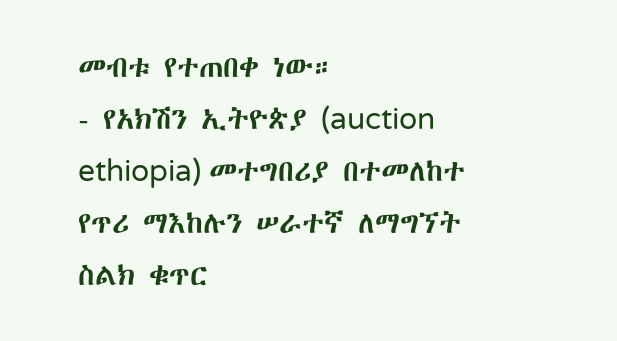መብቱ የተጠበቀ ነው።
- የአክሽን ኢትዮጵያ (auction ethiopia) መተግበሪያ በተመለከተ የጥሪ ማእከሉን ሠራተኛ ለማግኘት ስልክ ቁጥር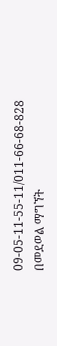09-05-11-55-11/011-66-68-828 በመደወል ማግኘት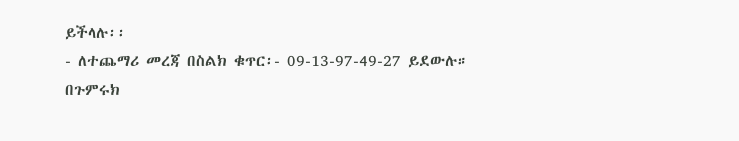ይችላሉ፡፡
- ለተጨማሪ መረጃ በስልክ ቁጥር፡- 09-13-97-49-27 ይደውሉ።
በጉምሩክ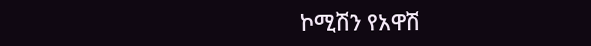ኮሚሽን የአዋሽ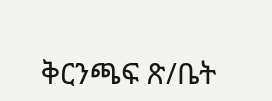ቅርንጫፍ ጽ/ቤት